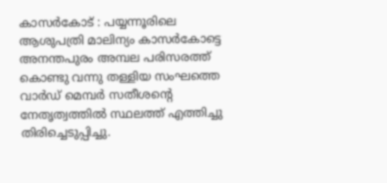കാസർകോട് : പയ്യന്നൂരിലെ ആശുപത്രി മാലിന്യം കാസർകോട്ടെ അനന്തപുരം അമ്പല പരിസരത്ത് കൊണ്ടു വന്നു തള്ളിയ സംഘത്തെ വാർഡ് മെമ്പർ സതീശന്റെ നേതൃത്വത്തിൽ സ്ഥലത്ത് എത്തിച്ചു തിരിച്ചെടുപ്പിച്ചു.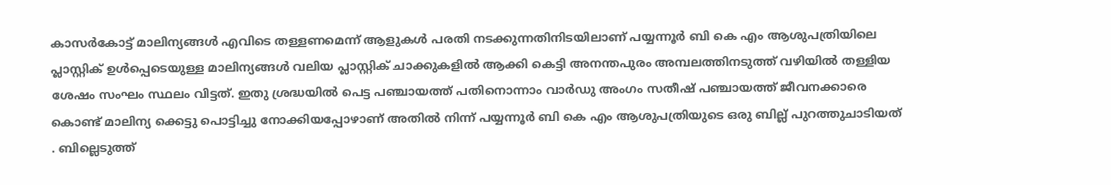കാസർകോട്ട് മാലിന്യങ്ങൾ എവിടെ തള്ളണമെന്ന് ആളുകൾ പരതി നടക്കുന്നതിനിടയിലാണ് പയ്യന്നൂർ ബി കെ എം ആശുപത്രിയിലെ പ്ലാസ്റ്റിക് ഉൾപ്പെടെയുള്ള മാലിന്യങ്ങൾ വലിയ പ്ലാസ്റ്റിക് ചാക്കുകളിൽ ആക്കി കെട്ടി അനന്തപുരം അമ്പലത്തിനടുത്ത് വഴിയിൽ തള്ളിയ ശേഷം സംഘം സ്ഥലം വിട്ടത്. ഇതു ശ്രദ്ധയിൽ പെട്ട പഞ്ചായത്ത് പതിനൊന്നാം വാർഡു അംഗം സതീഷ് പഞ്ചായത്ത് ജീവനക്കാരെ കൊണ്ട് മാലിന്യ ക്കെട്ടു പൊട്ടിച്ചു നോക്കിയപ്പോഴാണ് അതിൽ നിന്ന് പയ്യന്നൂർ ബി കെ എം ആശുപത്രിയുടെ ഒരു ബില്ല് പുറത്തുചാടിയത് . ബില്ലെടുത്ത്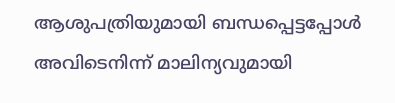ആശുപത്രിയുമായി ബന്ധപ്പെട്ടപ്പോൾ അവിടെനിന്ന് മാലിന്യവുമായി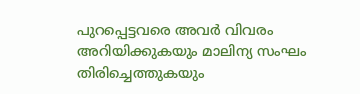പുറപ്പെട്ടവരെ അവർ വിവരം അറിയിക്കുകയും മാലിന്യ സംഘം തിരിച്ചെത്തുകയും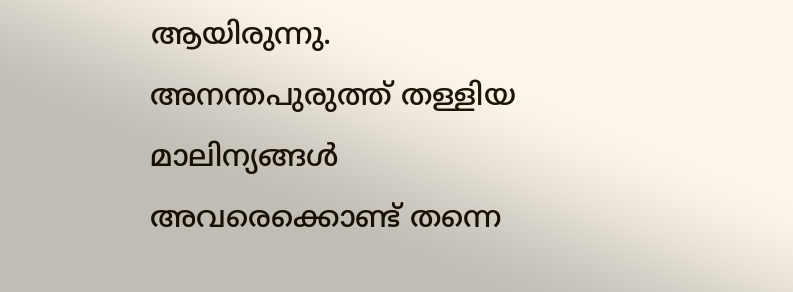ആയിരുന്നു. അനന്തപുരുത്ത് തള്ളിയ മാലിന്യങ്ങൾ അവരെക്കൊണ്ട് തന്നെ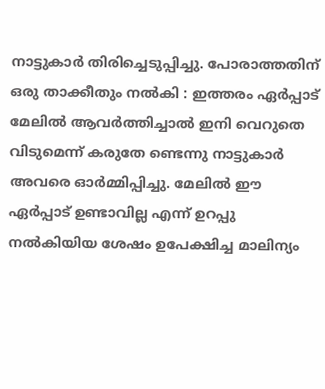നാട്ടുകാർ തിരിച്ചെടുപ്പിച്ചു. പോരാത്തതിന് ഒരു താക്കീതും നൽകി : ഇത്തരം ഏർപ്പാട് മേലിൽ ആവർത്തിച്ചാൽ ഇനി വെറുതെ വിടുമെന്ന് കരുതേ ണ്ടെന്നു നാട്ടുകാർ അവരെ ഓർമ്മിപ്പിച്ചു. മേലിൽ ഈ ഏർപ്പാട് ഉണ്ടാവില്ല എന്ന് ഉറപ്പു നൽകിയിയ ശേഷം ഉപേക്ഷിച്ച മാലിന്യം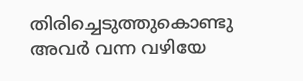തിരിച്ചെടുത്തുകൊണ്ടു അവർ വന്ന വഴിയേ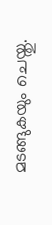മടങ്ങുകയും ചെയ്തു.